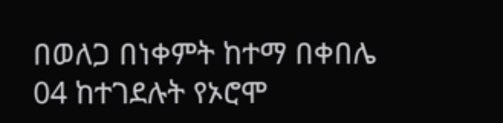በወለጋ በነቀምት ከተማ በቀበሌ 04 ከተገደሉት የኦሮሞ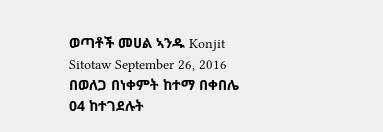ወጣቶች መሀል ኣንዱ Konjit Sitotaw September 26, 2016 በወለጋ በነቀምት ከተማ በቀበሌ 04 ከተገደሉት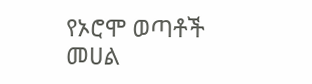የኦሮሞ ወጣቶች መሀል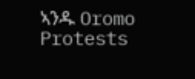ኣንዱ Oromo Protests